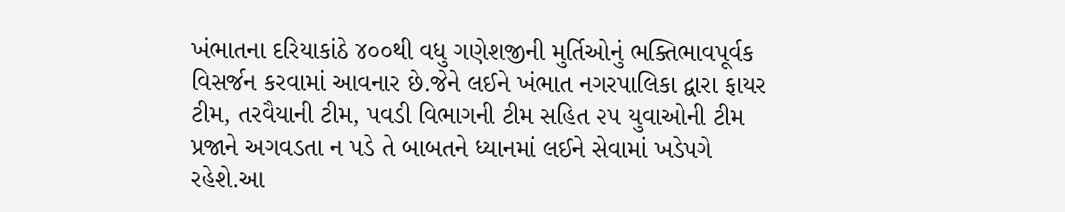ખંભાતના દરિયાકાંઠે ૪૦૦થી વધુ ગણેશજીની મુર્તિઓનું ભક્તિભાવપૂર્વક વિસર્જન કરવામાં આવનાર છે.જેને લઈને ખંભાત નગરપાલિકા દ્વારા ફાયર ટીમ, તરવૈયાની ટીમ, પવડી વિભાગની ટીમ સહિત ૨૫ યુવાઓની ટીમ પ્રજાને અગવડતા ન પડે તે બાબતને ધ્યાનમાં લઈને સેવામાં ખડેપગે રહેશે.આ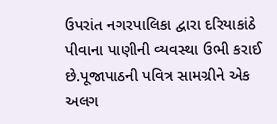ઉપરાંત નગરપાલિકા દ્વારા દરિયાકાંઠે પીવાના પાણીની વ્યવસ્થા ઉભી કરાઈ છે.પૂજાપાઠની પવિત્ર સામગ્રીને એક અલગ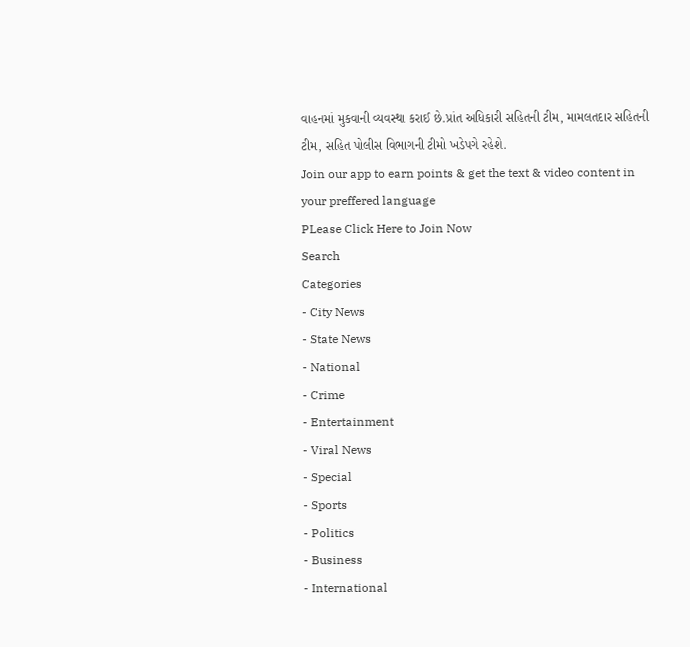વાહનમાં મુકવાની વ્યવસ્થા કરાઈ છે.પ્રાંત અધિકારી સહિતની ટીમ, મામલતદાર સહિતની ટીમ, સહિત પોલીસ વિભાગની ટીમો ખડેપગે રહેશે.
Join our app to earn points & get the text & video content in your preffered language
PLease Click Here to Join Now
Search
Categories
- City News
- State News
- National
- Crime
- Entertainment
- Viral News
- Special
- Sports
- Politics
- Business
- International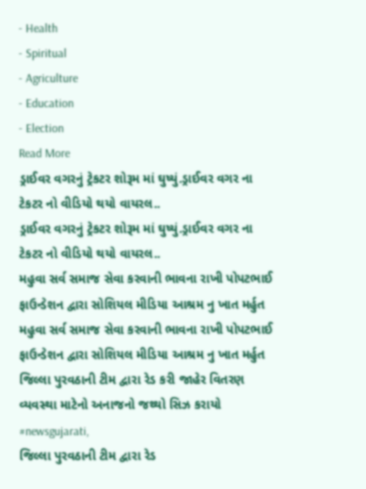- Health
- Spiritual
- Agriculture
- Education
- Election
Read More
ડ્રાઈવર વગરનું ટ્રેકટર શોરૂમ માં ઘુષ્યું.ડ્રાઈવર વગર ના ટેકટર નો વીડિયો થયો વાયરલ..
ડ્રાઈવર વગરનું ટ્રેકટર શોરૂમ માં ઘુષ્યું.ડ્રાઈવર વગર ના ટેકટર નો વીડિયો થયો વાયરલ..
મહુવા સર્વ સમાજ સેવા કરવાની ભાવના રાખી પોપટભાઈ ફાઉન્ડેશન દ્વારા સોશિયલ મીડિયા આશ્રમ નુ ખાત મર્હુત
મહુવા સર્વ સમાજ સેવા કરવાની ભાવના રાખી પોપટભાઈ ફાઉન્ડેશન દ્વારા સોશિયલ મીડિયા આશ્રમ નુ ખાત મર્હુત
જિલ્લા પુરવઠાની ટીમ દ્વારા રેડ કરી જાહેર વિતરણ વ્યવસ્થા માટેનો અનાજનો જથ્થો સિઝ કરાયો #newsgujarati,
જિલ્લા પુરવઠાની ટીમ દ્વારા રેડ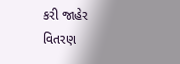કરી જાહેર વિતરણ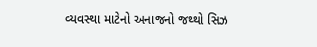વ્યવસ્થા માટેનો અનાજનો જથ્થો સિઝ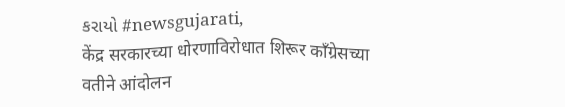કરાયો #newsgujarati,
केंद्र सरकारच्या धोरणाविरोधात शिरूर कॉंग्रेसच्या वतीने आंदोलन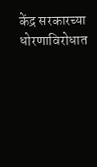केंद्र सरकारच्या धोरणाविरोधात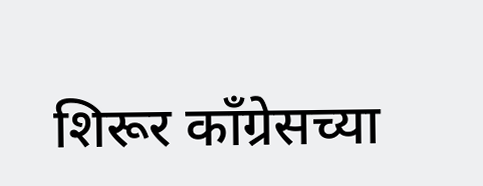शिरूर कॉंग्रेसच्या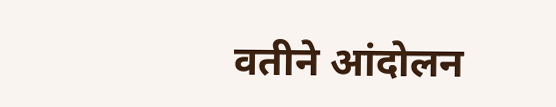वतीने आंदोलन